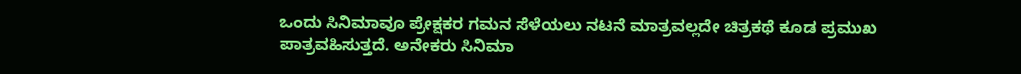ಒಂದು ಸಿನಿಮಾವೂ ಪ್ರೇಕ್ಷಕರ ಗಮನ ಸೆಳೆಯಲು ನಟನೆ ಮಾತ್ರವಲ್ಲದೇ ಚಿತ್ರಕಥೆ ಕೂಡ ಪ್ರಮುಖ ಪಾತ್ರವಹಿಸುತ್ತದೆ. ಅನೇಕರು ಸಿನಿಮಾ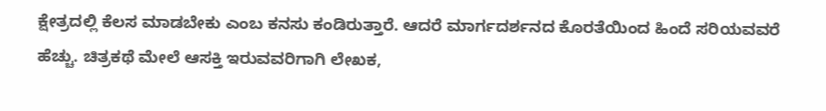ಕ್ಷೇತ್ರದಲ್ಲಿ ಕೆಲಸ ಮಾಡಬೇಕು ಎಂಬ ಕನಸು ಕಂಡಿರುತ್ತಾರೆ. ಆದರೆ ಮಾರ್ಗದರ್ಶನದ ಕೊರತೆಯಿಂದ ಹಿಂದೆ ಸರಿಯವವರೆ ಹೆಚ್ಚು. ಚಿತ್ರಕಥೆ ಮೇಲೆ ಆಸಕ್ತಿ ಇರುವವರಿಗಾಗಿ ಲೇಖಕ,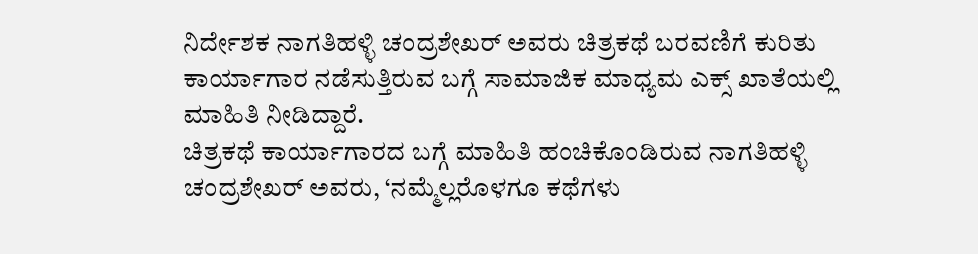ನಿರ್ದೇಶಕ ನಾಗತಿಹಳ್ಳಿ ಚಂದ್ರಶೇಖರ್ ಅವರು ಚಿತ್ರಕಥೆ ಬರವಣಿಗೆ ಕುರಿತು ಕಾರ್ಯಾಗಾರ ನಡೆಸುತ್ತಿರುವ ಬಗ್ಗೆ ಸಾಮಾಜಿಕ ಮಾಧ್ಯಮ ಎಕ್ಸ್ ಖಾತೆಯಲ್ಲಿ ಮಾಹಿತಿ ನೀಡಿದ್ದಾರೆ.
ಚಿತ್ರಕಥೆ ಕಾರ್ಯಾಗಾರದ ಬಗ್ಗೆ ಮಾಹಿತಿ ಹಂಚಿಕೊಂಡಿರುವ ನಾಗತಿಹಳ್ಳಿ ಚಂದ್ರಶೇಖರ್ ಅವರು, ‘ನಮ್ಮೆಲ್ಲರೊಳಗೂ ಕಥೆಗಳು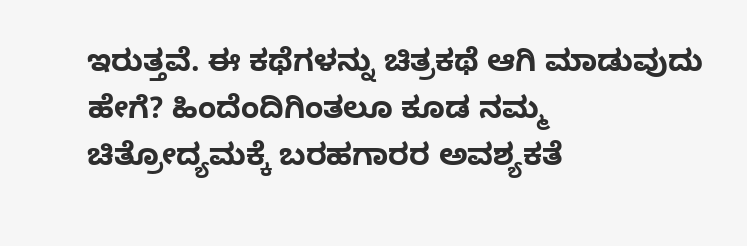ಇರುತ್ತವೆ. ಈ ಕಥೆಗಳನ್ನು ಚಿತ್ರಕಥೆ ಆಗಿ ಮಾಡುವುದು ಹೇಗೆ? ಹಿಂದೆಂದಿಗಿಂತಲೂ ಕೂಡ ನಮ್ಮ ಚಿತ್ರೋದ್ಯಮಕ್ಕೆ ಬರಹಗಾರರ ಅವಶ್ಯಕತೆ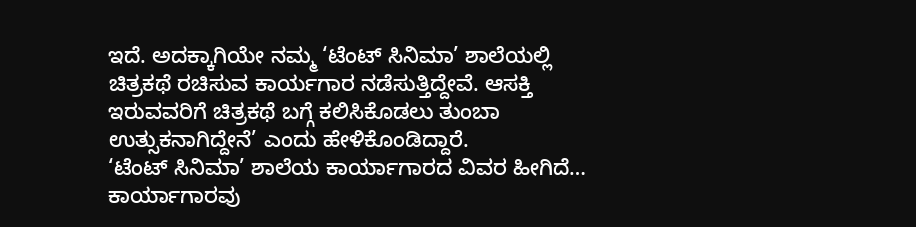ಇದೆ. ಅದಕ್ಕಾಗಿಯೇ ನಮ್ಮ ‘ಟೆಂಟ್ ಸಿನಿಮಾ’ ಶಾಲೆಯಲ್ಲಿ ಚಿತ್ರಕಥೆ ರಚಿಸುವ ಕಾರ್ಯಗಾರ ನಡೆಸುತ್ತಿದ್ದೇವೆ. ಆಸಕ್ತಿ ಇರುವವರಿಗೆ ಚಿತ್ರಕಥೆ ಬಗ್ಗೆ ಕಲಿಸಿಕೊಡಲು ತುಂಬಾ ಉತ್ಸುಕನಾಗಿದ್ದೇನೆ’ ಎಂದು ಹೇಳಿಕೊಂಡಿದ್ದಾರೆ.
‘ಟೆಂಟ್ ಸಿನಿಮಾ’ ಶಾಲೆಯ ಕಾರ್ಯಾಗಾರದ ವಿವರ ಹೀಗಿದೆ…
ಕಾರ್ಯಾಗಾರವು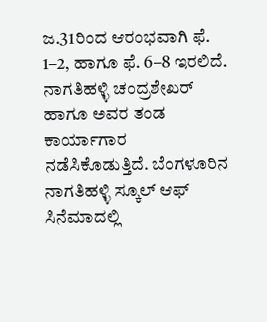ಜ.31ರಿಂದ ಆರಂಭವಾಗಿ ಫೆ. 1–2, ಹಾಗೂ ಫೆ. 6–8 ಇರಲಿದೆ. ನಾಗತಿಹಳ್ಳಿ ಚಂದ್ರಶೇಖರ್ ಹಾಗೂ ಅವರ ತಂಡ ಕಾರ್ಯಾಗಾರ ನಡೆಸಿಕೊಡುತ್ತಿದೆ. ಬೆಂಗಳೂರಿನ ನಾಗತಿಹಳ್ಳಿ ಸ್ಕೂಲ್ ಆಫ್ ಸಿನೆಮಾದಲ್ಲಿ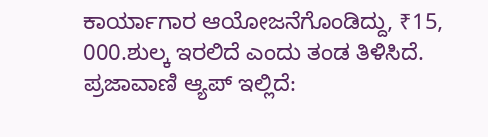ಕಾರ್ಯಾಗಾರ ಆಯೋಜನೆಗೊಂಡಿದ್ದು, ₹15, 000.ಶುಲ್ಕ ಇರಲಿದೆ ಎಂದು ತಂಡ ತಿಳಿಸಿದೆ.
ಪ್ರಜಾವಾಣಿ ಆ್ಯಪ್ ಇಲ್ಲಿದೆ: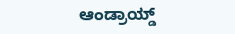ಆಂಡ್ರಾಯ್ಡ್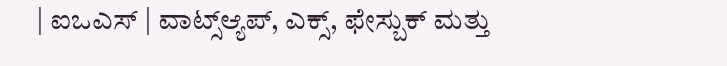| ಐಒಎಸ್ | ವಾಟ್ಸ್ಆ್ಯಪ್, ಎಕ್ಸ್, ಫೇಸ್ಬುಕ್ ಮತ್ತು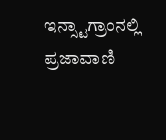ಇನ್ಸ್ಟಾಗ್ರಾಂನಲ್ಲಿ ಪ್ರಜಾವಾಣಿ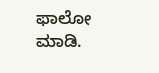ಫಾಲೋ ಮಾಡಿ.